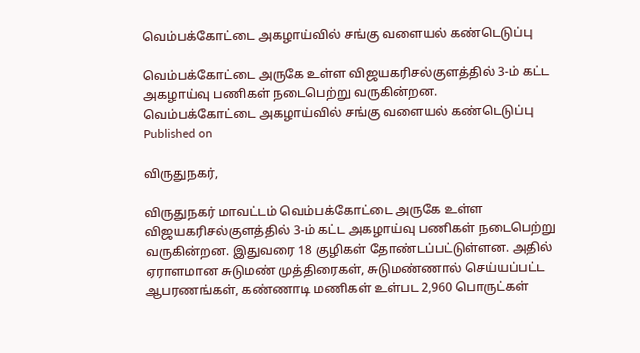வெம்பக்கோட்டை அகழாய்வில் சங்கு வளையல் கண்டெடுப்பு

வெம்பக்கோட்டை அருகே உள்ள விஜயகரிசல்குளத்தில் 3-ம் கட்ட அகழாய்வு பணிகள் நடைபெற்று வருகின்றன.
வெம்பக்கோட்டை அகழாய்வில் சங்கு வளையல் கண்டெடுப்பு
Published on

விருதுநகர்,

விருதுநகர் மாவட்டம் வெம்பக்கோட்டை அருகே உள்ள விஜயகரிசல்குளத்தில் 3-ம் கட்ட அகழாய்வு பணிகள் நடைபெற்று வருகின்றன. இதுவரை 18 குழிகள் தோண்டப்பட்டுள்ளன. அதில் ஏராளமான சுடுமண் முத்திரைகள், சுடுமண்ணால் செய்யப்பட்ட ஆபரணங்கள், கண்ணாடி மணிகள் உள்பட 2,960 பொருட்கள்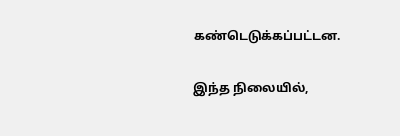கண்டெடுக்கப்பட்டன.

இந்த நிலையில்,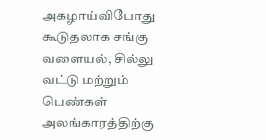அகழாய்விபோது கூடுதலாக சங்கு வளையல், சில்லு வட்டு மற்றும் பெண்கள் அலங்காரத்திற்கு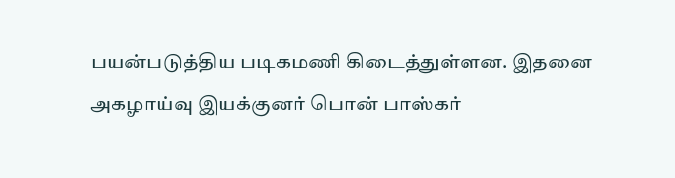பயன்படுத்திய படிகமணி கிடைத்துள்ளன. இதனை அகழாய்வு இயக்குனர் பொன் பாஸ்கர்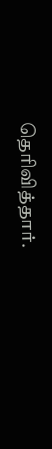தெரிவித்தார்.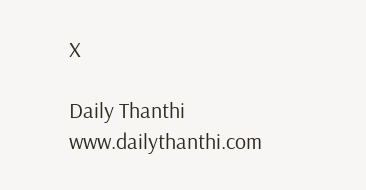X

Daily Thanthi
www.dailythanthi.com